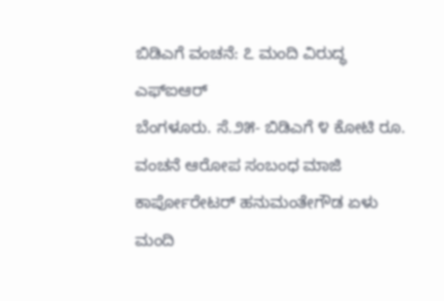ಬಿಡಿಎಗೆ ವಂಚನೆ: ೭ ಮಂದಿ ವಿರುದ್ಧ ಎಫ್‌ಐಆರ್
ಬೆಂಗಳೂರು. ಸೆ.೨೫- ಬಿಡಿಎಗೆ ೪ ಕೋಟಿ ರೂ. ವಂಚನೆ ಆರೋಪ ಸಂಬಂಧ ಮಾಜಿ ಕಾರ್ಪೋರೇಟರ್ ಹನುಮಂತೇಗೌಡ ಏಳು ಮಂದಿ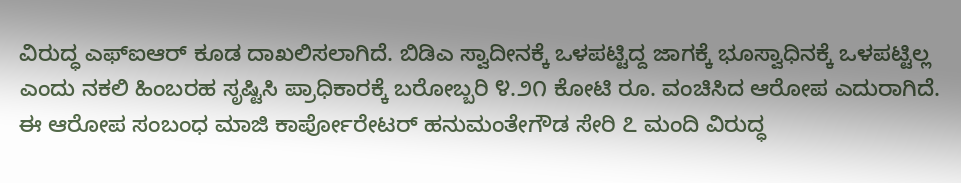ವಿರುದ್ಧ ಎಫ್‌ಐಆರ್ ಕೂಡ ದಾಖಲಿಸಲಾಗಿದೆ. ಬಿಡಿಎ ಸ್ವಾದೀನಕ್ಕೆ ಒಳಪಟ್ಟಿದ್ದ ಜಾಗಕ್ಕೆ ಭೂಸ್ವಾಧಿನಕ್ಕೆ ಒಳಪಟ್ಟಿಲ್ಲ ಎಂದು ನಕಲಿ ಹಿಂಬರಹ ಸೃಷ್ಟಿಸಿ ಪ್ರಾಧಿಕಾರಕ್ಕೆ ಬರೋಬ್ಬರಿ ೪.೨೧ ಕೋಟಿ ರೂ. ವಂಚಿಸಿದ ಆರೋಪ ಎದುರಾಗಿದೆ.
ಈ ಆರೋಪ ಸಂಬಂಧ ಮಾಜಿ ಕಾರ್ಪೋರೇಟರ್ ಹನುಮಂತೇಗೌಡ ಸೇರಿ ೭ ಮಂದಿ ವಿರುದ್ಧ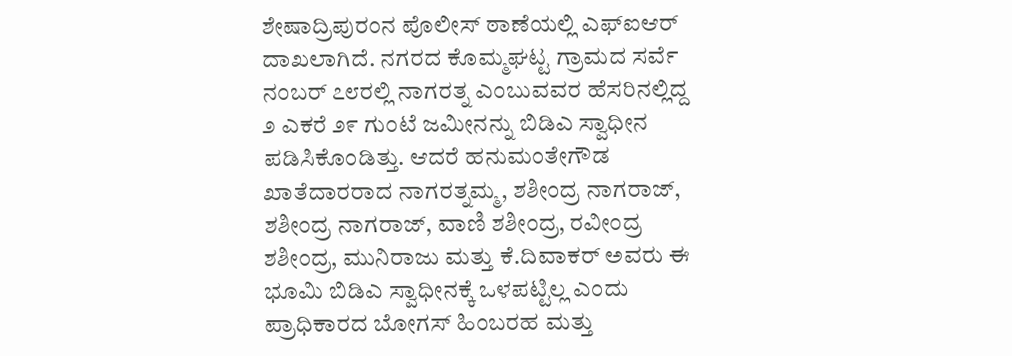ಶೇಷಾದ್ರಿಪುರಂನ ಪೊಲೀಸ್ ಠಾಣೆಯಲ್ಲಿ ಎಫ್‌ಐಆರ್ ದಾಖಲಾಗಿದೆ. ನಗರದ ಕೊಮ್ಮಘಟ್ಟ ಗ್ರಾಮದ ಸರ್ವೆ ನಂಬರ್ ೭೮ರಲ್ಲಿ ನಾಗರತ್ನ ಎಂಬುವವರ ಹೆಸರಿನಲ್ಲಿದ್ದ ೨ ಎಕರೆ ೨೯ ಗುಂಟೆ ಜಮೀನನ್ನು ಬಿಡಿಎ ಸ್ವಾಧೀನ ಪಡಿಸಿಕೊಂಡಿತ್ತು. ಆದರೆ ಹನುಮಂತೇಗೌಡ ಖಾತೆದಾರರಾದ ನಾಗರತ್ನಮ್ಮ, ಶಶೀಂದ್ರ ನಾಗರಾಜ್, ಶಶೀಂದ್ರ ನಾಗರಾಜ್, ವಾಣಿ ಶಶೀಂದ್ರ, ರವೀಂದ್ರ ಶಶೀಂದ್ರ, ಮುನಿರಾಜು ಮತ್ತು ಕೆ.ದಿವಾಕರ್ ಅವರು ಈ ಭೂಮಿ ಬಿಡಿಎ ಸ್ವಾಧೀನಕ್ಕೆ ಒಳಪಟ್ಟಿಲ್ಲ ಎಂದು ಪ್ರಾಧಿಕಾರದ ಬೋಗಸ್ ಹಿಂಬರಹ ಮತ್ತು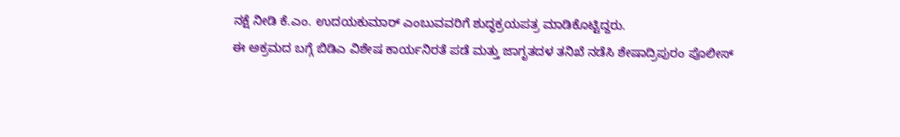ನಕ್ಷೆ ನೀಡಿ ಕೆ.ಎಂ. ಉದಯಕುಮಾರ್ ಎಂಬುವವರಿಗೆ ಶುದ್ಧಕ್ರಯಪತ್ರ ಮಾಡಿಕೊಟ್ಟಿದ್ದರು.
ಈ ಅಕ್ರಮದ ಬಗ್ಗೆ ಬಿಡಿಎ ವಿಶೇಷ ಕಾರ್ಯನಿರತೆ ಪಡೆ ಮತ್ತು ಜಾಗೃತದಳ ತನಿಖೆ ನಡೆಸಿ ಶೇಷಾದ್ರಿಪುರಂ ಪೊಲೀಸ್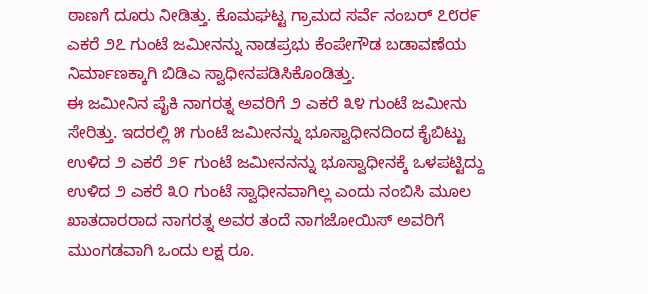ಠಾಣಗೆ ದೂರು ನೀಡಿತ್ತು. ಕೊಮಘಟ್ಟ ಗ್ರಾಮದ ಸರ್ವೆ ನಂಬರ್ ೭೮ರ೯ ಎಕರೆ ೨೭ ಗುಂಟೆ ಜಮೀನನ್ನು ನಾಡಪ್ರಭು ಕೆಂಪೇಗೌಡ ಬಡಾವಣೆಯ ನಿರ್ಮಾಣಕ್ಕಾಗಿ ಬಿಡಿಎ ಸ್ವಾಧೀನಪಡಿಸಿಕೊಂಡಿತ್ತು.
ಈ ಜಮೀನಿನ ಪೈಕಿ ನಾಗರತ್ನ ಅವರಿಗೆ ೨ ಎಕರೆ ೩೪ ಗುಂಟೆ ಜಮೀನು ಸೇರಿತ್ತು. ಇದರಲ್ಲಿ ೫ ಗುಂಟೆ ಜಮೀನನ್ನು ಭೂಸ್ವಾಧೀನದಿಂದ ಕೈಬಿಟ್ಟು ಉಳಿದ ೨ ಎಕರೆ ೨೯ ಗುಂಟೆ ಜಮೀನನನ್ನು ಭೂಸ್ವಾಧೀನಕ್ಕೆ ಒಳಪಟ್ಟಿದ್ದು ಉಳಿದ ೨ ಎಕರೆ ೩೦ ಗುಂಟೆ ಸ್ವಾಧೀನವಾಗಿಲ್ಲ ಎಂದು ನಂಬಿಸಿ ಮೂಲ ಖಾತದಾರರಾದ ನಾಗರತ್ನ ಅವರ ತಂದೆ ನಾಗಜೋಯಿಸ್ ಅವರಿಗೆ ಮುಂಗಡವಾಗಿ ಒಂದು ಲಕ್ಷ ರೂ.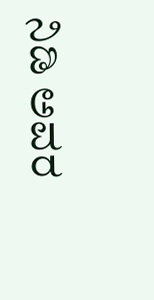ನಿಡಿ ಅವರ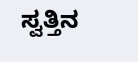ಸ್ವತ್ತಿನ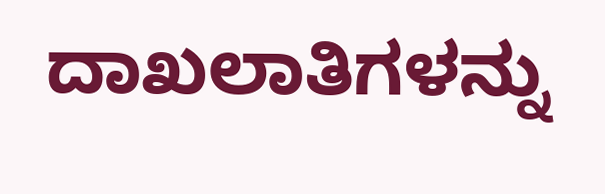ದಾಖಲಾತಿಗಳನ್ನು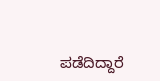ಪಡೆದಿದ್ದಾರೆ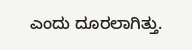ಎಂದು ದೂರಲಾಗಿತ್ತು.